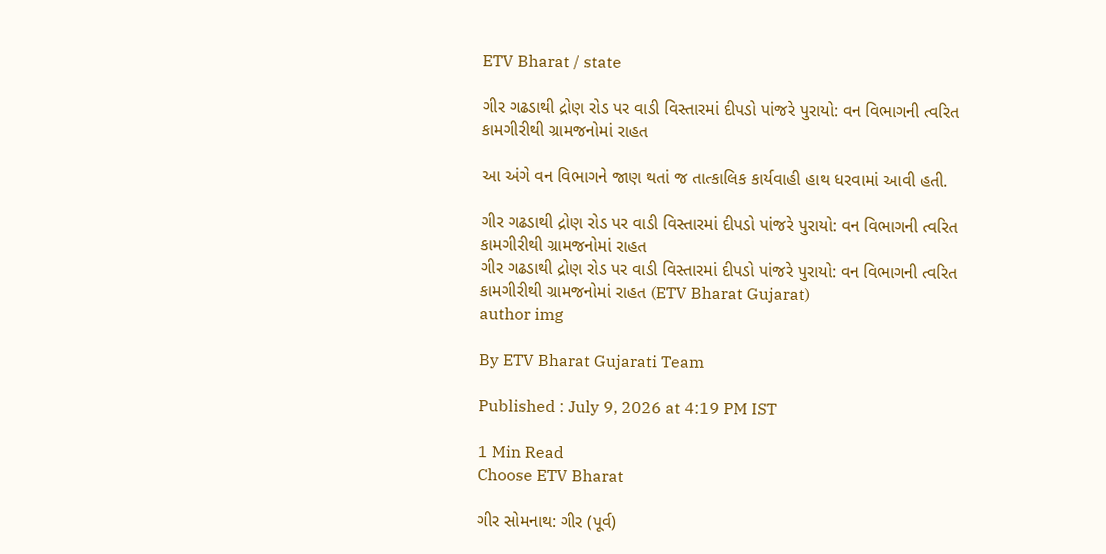ETV Bharat / state

ગીર ગઢડાથી દ્રોણ રોડ પર વાડી વિસ્તારમાં દીપડો પાંજરે પુરાયો: વન વિભાગની ત્વરિત કામગીરીથી ગ્રામજનોમાં રાહત

આ અંગે વન વિભાગને જાણ થતાં જ તાત્કાલિક કાર્યવાહી હાથ ધરવામાં આવી હતી.

ગીર ગઢડાથી દ્રોણ રોડ પર વાડી વિસ્તારમાં દીપડો પાંજરે પુરાયો: વન વિભાગની ત્વરિત કામગીરીથી ગ્રામજનોમાં રાહત
ગીર ગઢડાથી દ્રોણ રોડ પર વાડી વિસ્તારમાં દીપડો પાંજરે પુરાયો: વન વિભાગની ત્વરિત કામગીરીથી ગ્રામજનોમાં રાહત (ETV Bharat Gujarat)
author img

By ETV Bharat Gujarati Team

Published : July 9, 2026 at 4:19 PM IST

1 Min Read
Choose ETV Bharat

ગીર સોમનાથ: ગીર (પૂર્વ)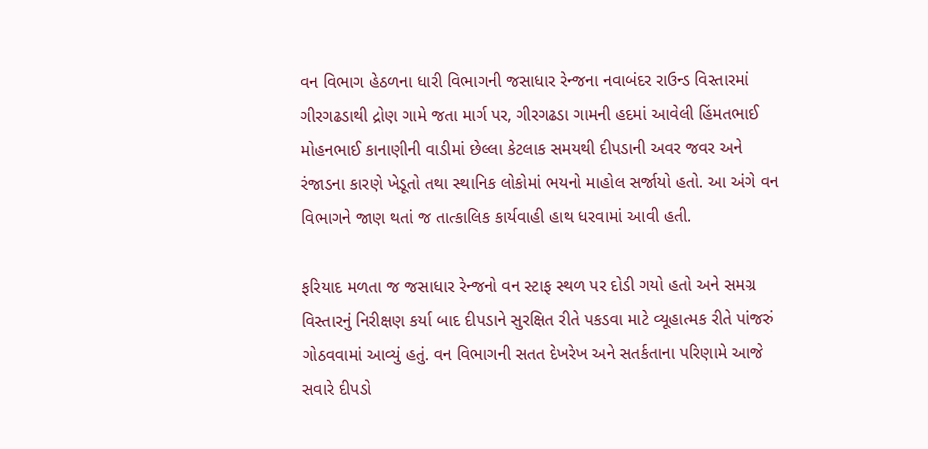વન વિભાગ હેઠળના ધારી વિભાગની જસાધાર રેન્જના નવાબંદર રાઉન્ડ વિસ્તારમાં ગીરગઢડાથી દ્રોણ ગામે જતા માર્ગ પર, ગીરગઢડા ગામની હદમાં આવેલી હિંમતભાઈ મોહનભાઈ કાનાણીની વાડીમાં છેલ્લા કેટલાક સમયથી દીપડાની અવર જવર અને રંજાડના કારણે ખેડૂતો તથા સ્થાનિક લોકોમાં ભયનો માહોલ સર્જાયો હતો. આ અંગે વન વિભાગને જાણ થતાં જ તાત્કાલિક કાર્યવાહી હાથ ધરવામાં આવી હતી.

ફરિયાદ મળતા જ જસાધાર રેન્જનો વન સ્ટાફ સ્થળ પર દોડી ગયો હતો અને સમગ્ર વિસ્તારનું નિરીક્ષણ કર્યા બાદ દીપડાને સુરક્ષિત રીતે પકડવા માટે વ્યૂહાત્મક રીતે પાંજરું ગોઠવવામાં આવ્યું હતું. વન વિભાગની સતત દેખરેખ અને સતર્કતાના પરિણામે આજે સવારે દીપડો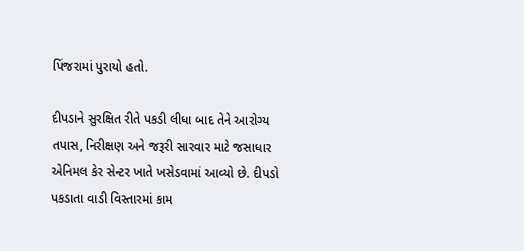પિંજરામાં પુરાયો હતો.

દીપડાને સુરક્ષિત રીતે પકડી લીધા બાદ તેને આરોગ્ય તપાસ, નિરીક્ષણ અને જરૂરી સારવાર માટે જસાધાર એનિમલ કેર સેન્ટર ખાતે ખસેડવામાં આવ્યો છે. દીપડો પકડાતા વાડી વિસ્તારમાં કામ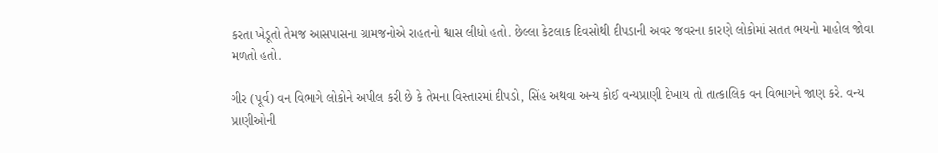કરતા ખેડૂતો તેમજ આસપાસના ગ્રામજનોએ રાહતનો શ્વાસ લીધો હતો. છેલ્લા કેટલાક દિવસોથી દીપડાની અવર જવરના કારણે લોકોમાં સતત ભયનો માહોલ જોવા મળતો હતો.

ગીર (પૂર્વ) વન વિભાગે લોકોને અપીલ કરી છે કે તેમના વિસ્તારમાં દીપડો, સિંહ અથવા અન્ય કોઈ વન્યપ્રાણી દેખાય તો તાત્કાલિક વન વિભાગને જાણ કરે. વન્ય પ્રાણીઓની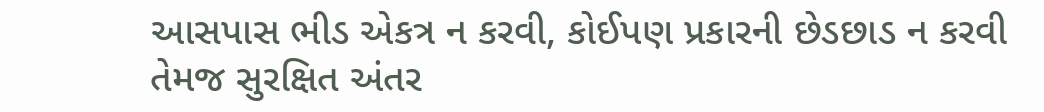આસપાસ ભીડ એકત્ર ન કરવી, કોઈપણ પ્રકારની છેડછાડ ન કરવી તેમજ સુરક્ષિત અંતર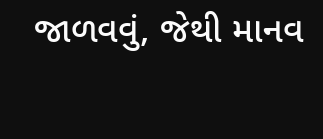જાળવવું, જેથી માનવ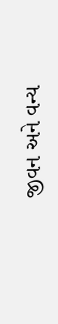જીવન અને વન્ય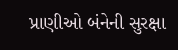પ્રાણીઓ બંનેની સુરક્ષા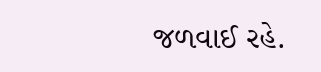જળવાઈ રહે.